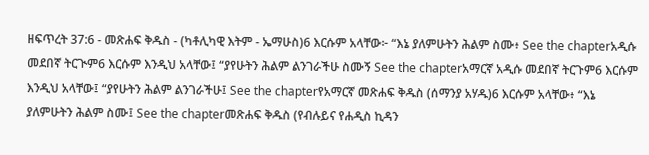ዘፍጥረት 37:6 - መጽሐፍ ቅዱስ - (ካቶሊካዊ እትም - ኤማሁስ)6 እርሱም አላቸው፦ “እኔ ያለምሁትን ሕልም ስሙ፥ See the chapterአዲሱ መደበኛ ትርጒም6 እርሱም እንዲህ አላቸው፤ “ያየሁትን ሕልም ልንገራችሁ ስሙኝ See the chapterአማርኛ አዲሱ መደበኛ ትርጉም6 እርሱም እንዲህ አላቸው፤ “ያየሁትን ሕልም ልንገራችሁ፤ See the chapterየአማርኛ መጽሐፍ ቅዱስ (ሰማንያ አሃዱ)6 እርሱም አላቸው፥ “እኔ ያለምሁትን ሕልም ስሙ፤ See the chapterመጽሐፍ ቅዱስ (የብሉይና የሐዲስ ኪዳን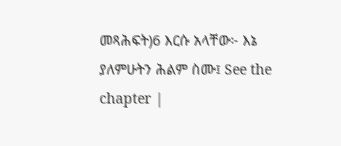መጻሕፍት)6 እርሱ አላቸው፦ እኔ ያለምሁትን ሕልም ስሙ፤ See the chapter |